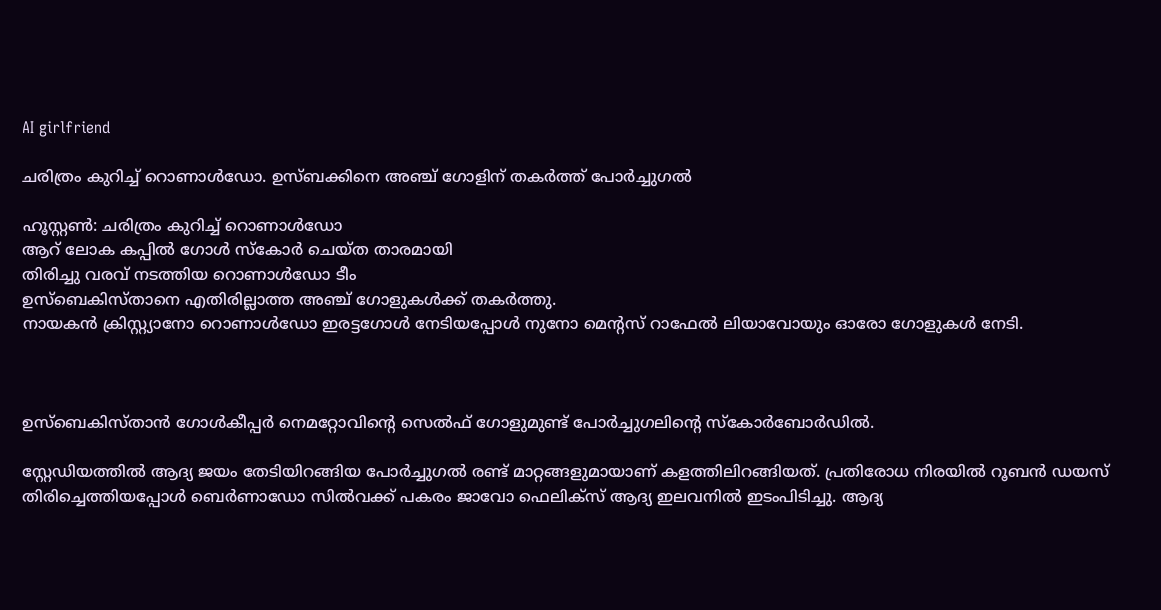AI girlfriend

ചരിത്രം കുറിച്ച് റൊണാൾഡോ. ഉസ്ബക്കിനെ അഞ്ച് ഗോളിന് തകർത്ത് പോർച്ചുഗൽ

ഹൂസ്റ്റൺ: ചരിത്രം കുറിച്ച് റൊണാൾഡോ
ആറ് ലോക കപ്പിൽ ഗോൾ സ്കോർ ചെയ്ത താരമായി
തിരിച്ചു വരവ് നടത്തിയ റൊണാൾഡോ ടീം
ഉസ്ബെകിസ്താനെ എതിരില്ലാത്ത അഞ്ച് ഗോളുകൾക്ക് തകർത്തു.
നായകൻ ക്രിസ്റ്റ്യാനോ റൊണാൾഡോ ഇരട്ടഗോൾ നേടിയപ്പോൾ നുനോ മെന്റസ് റാഫേൽ ലിയാവോയും ഓരോ ഗോളുകൾ നേടി.



ഉസ്ബെകിസ്താൻ ഗോൾകീപ്പർ നെമറ്റോവിന്റെ സെൽഫ് ഗോളുമുണ്ട് പോർച്ചുഗലിന്റെ സ്കോർബോർഡിൽ.

സ്റ്റേഡിയത്തിൽ ആദ്യ ജയം തേടിയിറങ്ങിയ പോർച്ചുഗൽ രണ്ട് മാറ്റങ്ങളുമായാണ് കളത്തിലിറങ്ങിയത്. പ്രതിരോധ നിരയിൽ റൂബൻ ഡയസ് തിരിച്ചെത്തിയപ്പോൾ ബെർണാഡോ സിൽവക്ക് പകരം ജാവോ ഫെലിക്സ് ആദ്യ ഇലവനിൽ ഇടംപിടിച്ചു. ആദ്യ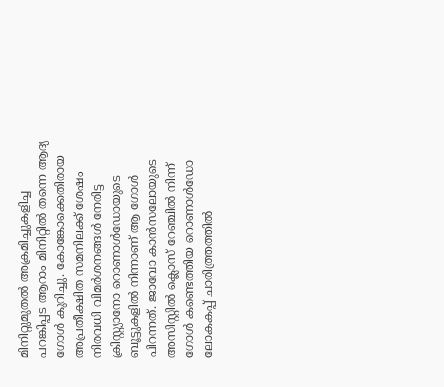മിനിറ്റുമുതൽ അക്രമിച്ചുകളിച്ച പറങ്കിപ്പട ആറാം മിനിറ്റിൽ തന്നെ ആദ്യ ഗോൾ കുറിച്ചു. കോങ്കോക്കെതിരായ അപ്രതീക്ഷിത സമനിലക്ക് ശേഷം നിരവധി വിമർശനങ്ങൾ നേരിട്ട ക്രിസ്റ്റ്യാനോ റൊണാൾഡോയുടെ ബൂട്ടുകളിൽ നിന്നാണ് ആ ഗോൾ പിറന്നത്. ജാവോ കാൻസലോയുടെ അസിസ്റ്റിൽ ക്ലൊസ് റേഞ്ചിൽ നിന്ന് ഗോൾ കണ്ടെത്തിയ റൊണാൾഡോ ലോകകപ്പ് ചാരിത്ത്രത്തിൽ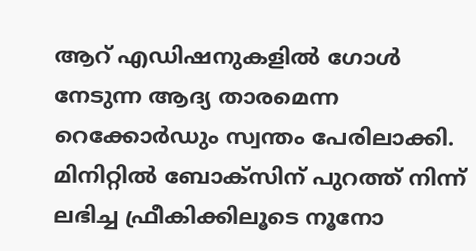ആറ് എഡിഷനുകളിൽ ഗോൾ നേടുന്ന ആദ്യ താരമെന്ന റെക്കോർഡും സ്വന്തം പേരിലാക്കി. മിനിറ്റിൽ ബോക്‌സിന് പുറത്ത് നിന്ന് ലഭിച്ച ഫ്രീകിക്കിലൂടെ നൂനോ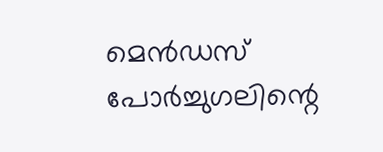മെൻഡസ് പോർച്ചുഗലിന്റെ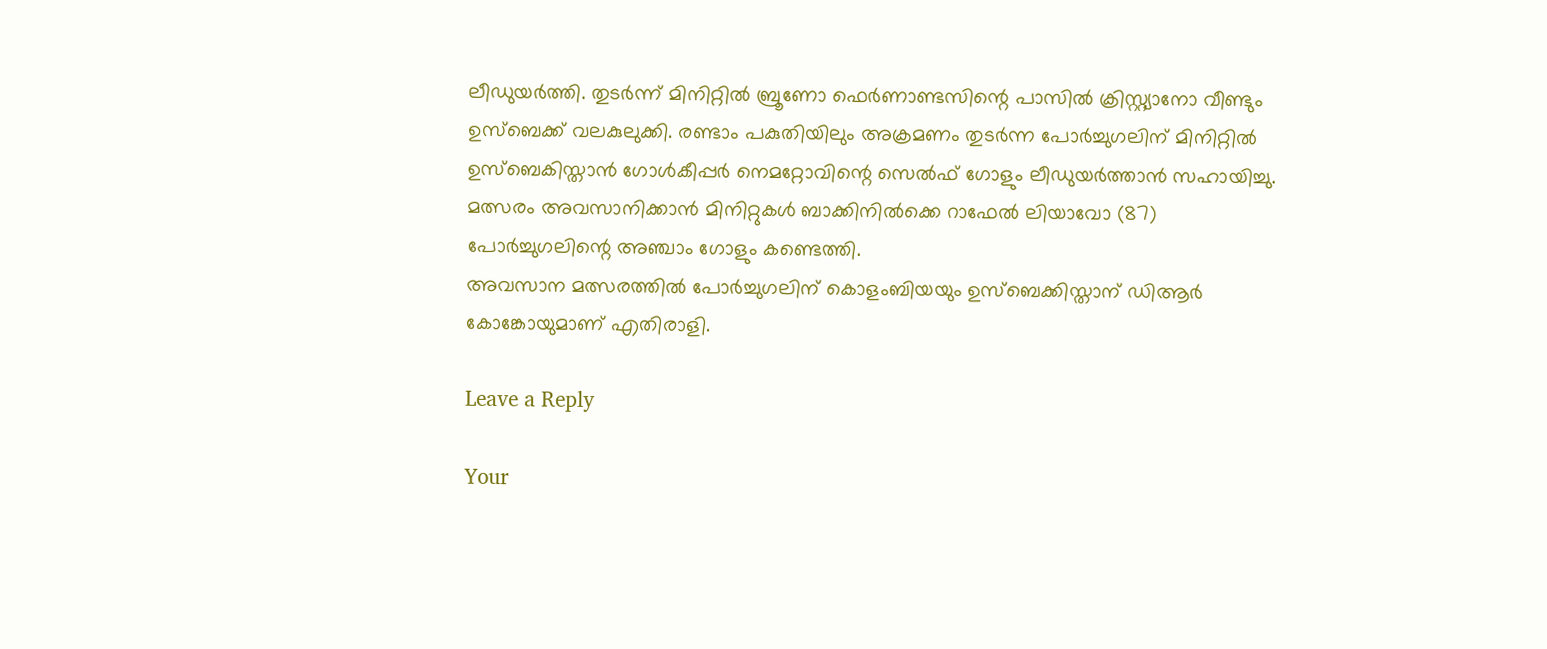ലീഡുയർത്തി. തുടർന്ന് മിനിറ്റിൽ ബ്രൂണോ ഫെർണാണ്ടസിന്റെ പാസിൽ ക്രിസ്റ്റ്യാനോ വീണ്ടും ഉസ്ബെക്ക് വലകുലുക്കി. രണ്ടാം പകുതിയിലും അക്രമണം തുടർന്ന പോർച്ചുഗലിന് മിനിറ്റിൽ ഉസ്ബെകിസ്താൻ ഗോൾകീപ്പർ നെമറ്റോവിന്റെ സെൽഫ് ഗോളും ലീഡുയർത്താൻ സഹായിച്ചു. മത്സരം അവസാനിക്കാൻ മിനിറ്റുകൾ ബാക്കിനിൽക്കെ റാഫേൽ ലിയാവോ (87) പോർച്ചുഗലിന്റെ അഞ്ചാം ഗോളും കണ്ടെത്തി.
അവസാന മത്സരത്തിൽ പോർച്ചുഗലിന് കൊളംബിയയും ഉസ്ബെക്കിസ്താന് ഡിആർ കോങ്കോയുമാണ് എതിരാളി.

Leave a Reply

Your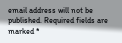email address will not be published. Required fields are marked *